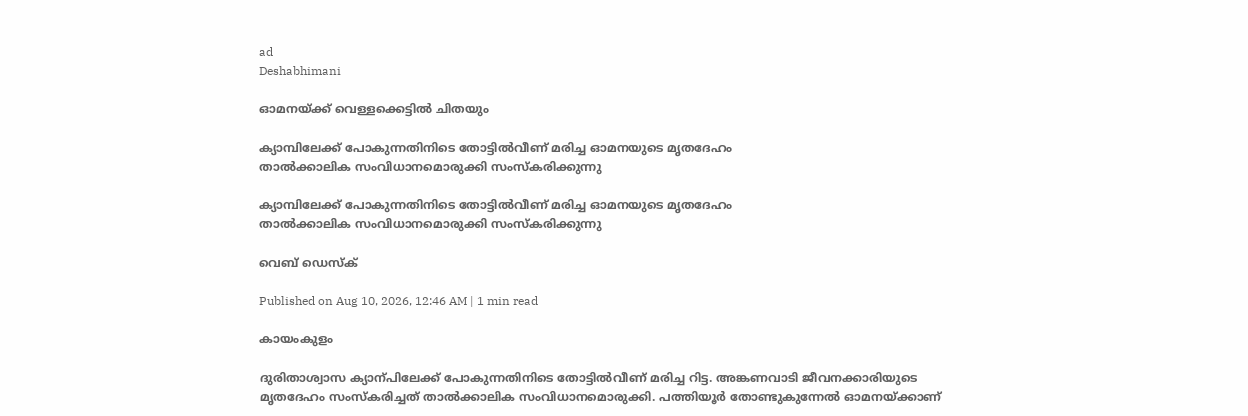ad
Deshabhimani

ഓമനയ്‌ക്ക്‌ വെള്ളക്കെട്ടിൽ ചിതയും

ക്യാമ്പിലേക്ക് പോകുന്നതിനിടെ തോട്ടിൽവീണ് മരിച്ച ഓമനയുടെ മൃതദേഹം
താൽക്കാലിക സംവിധാനമൊരുക്കി സംസ്‌കരിക്കുന്നു

ക്യാമ്പിലേക്ക് പോകുന്നതിനിടെ തോട്ടിൽവീണ് മരിച്ച ഓമനയുടെ മൃതദേഹം
താൽക്കാലിക സംവിധാനമൊരുക്കി സംസ്‌കരിക്കുന്നു

വെബ് ഡെസ്ക്

Published on Aug 10, 2026, 12:46 AM | 1 min read

കായംകുളം

ദുരിതാശ്വാസ ക്യാന്പിലേക്ക്‌ പോകുന്നതിനിടെ തോട്ടിൽവീണ്‌ മരിച്ച റിട്ട. അങ്കണവാടി ജീവനക്കാരിയുടെ മൃതദേഹം സംസ്‌കരിച്ചത്‌ താൽക്കാലിക സംവിധാനമൊരുക്കി. പത്തിയൂർ തോണ്ടുകുന്നേൽ ഓമനയ്‌ക്കാണ്‌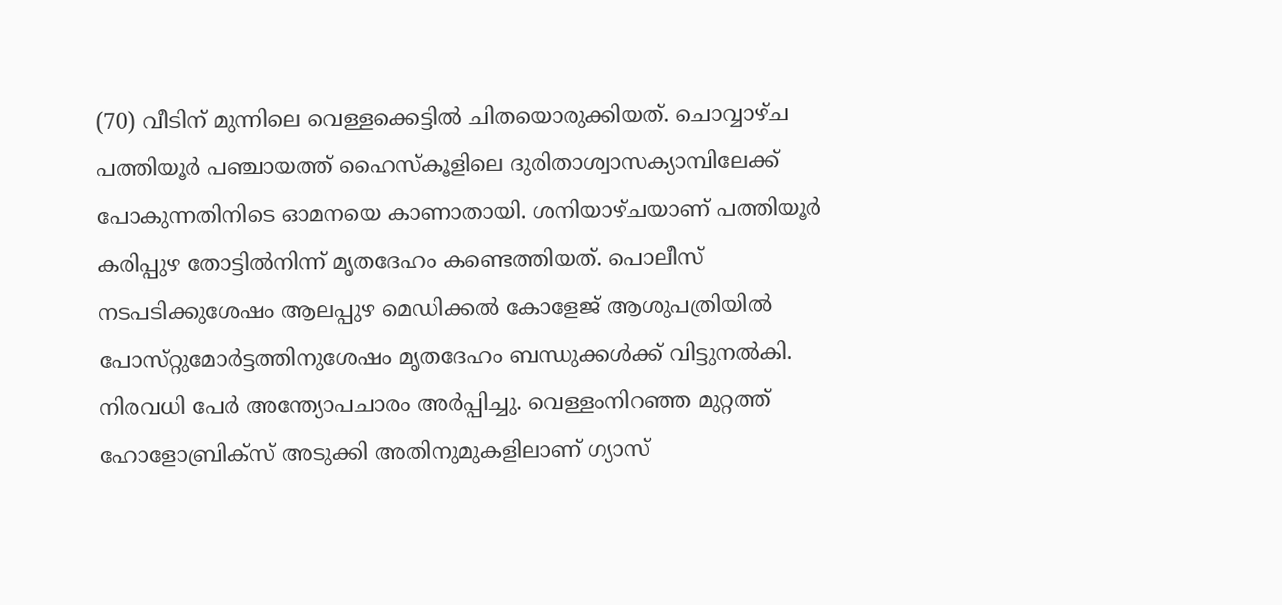(70) വീടിന് മുന്നിലെ വെള്ളക്കെട്ടിൽ ചിതയൊരുക്കിയത്. ചൊവ്വാഴ്‌ച പത്തിയൂർ പഞ്ചായത്ത് ഹൈസ്‌കൂളിലെ ദുരിതാശ്വാസക്യാമ്പിലേക്ക് പോകുന്നതിനിടെ ഓമനയെ കാണാതായി. ശനിയാഴ്‌ചയാണ് പത്തിയൂർ കരിപ്പുഴ തോട്ടിൽനിന്ന് മൃതദേഹം കണ്ടെത്തിയത്. പൊലീസ് നടപടിക്കുശേഷം ആലപ്പുഴ മെഡിക്കൽ കോളേജ് ആശുപത്രിയിൽ പോസ്‌റ്റുമോർട്ടത്തിനുശേഷം മൃതദേഹം ബന്ധുക്കൾക്ക് വിട്ടുനൽകി. നിരവധി പേര്‍ അന്ത്യോപചാരം അർപ്പിച്ചു. വെള്ളംനിറഞ്ഞ മുറ്റത്ത്‌ ഹോളോബ്രിക്‌സ്‌ അടുക്കി അതിനുമുകളിലാണ്‌ ഗ്യാസ്‌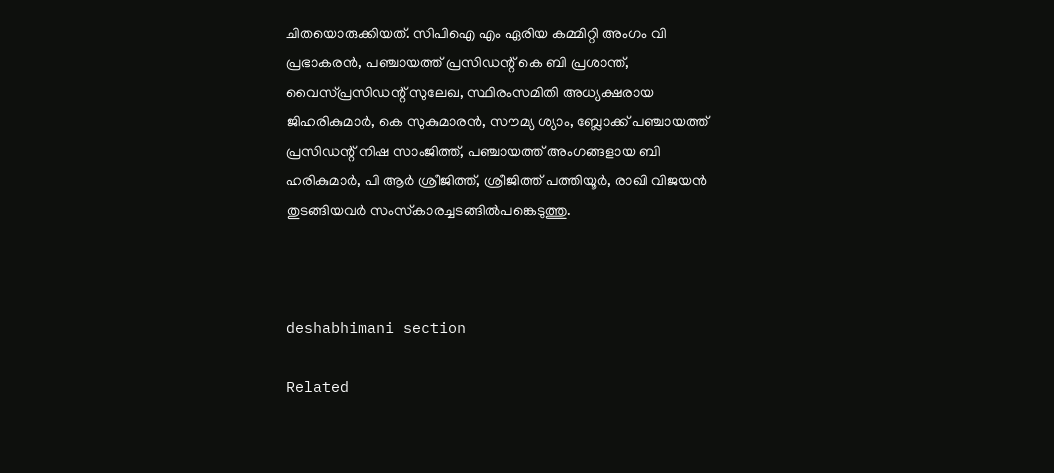ചിതയൊരുക്കിയത്‌. സിപിഐ എം ഏരിയ കമ്മിറ്റി അംഗം വി പ്രഭാകരൻ, പഞ്ചായത്ത് പ്രസിഡന്റ് കെ ബി പ്രശാന്ത്, വൈസ്‌പ്രസിഡന്റ് സുലേഖ, സ്ഥിരംസമിതി അധ്യക്ഷരായ ജിഹരികുമാർ, കെ സുകുമാരൻ, സൗമ്യ ശ്യാം, ബ്ലോക്ക് പഞ്ചായത്ത് പ്രസിഡന്റ് നിഷ സാംജിത്ത്, പഞ്ചായത്ത് അംഗങ്ങളായ ബി ഹരികുമാർ, പി ആർ ശ്രീജിത്ത്, ശ്രീജിത്ത് പത്തിയൂർ, രാഖി വിജയൻ തുടങ്ങിയവര്‍ സംസ്‌കാരച്ചടങ്ങിൽപങ്കെടുത്തു.



deshabhimani section

Related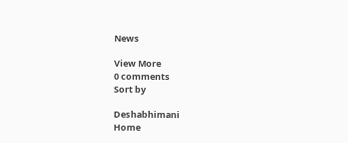News

View More
0 comments
Sort by

Deshabhimani
Home